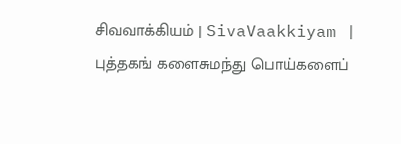சிவவாக்கியம் | SivaVaakkiyam |
புத்தகங் களைசுமந்து பொய்களைப்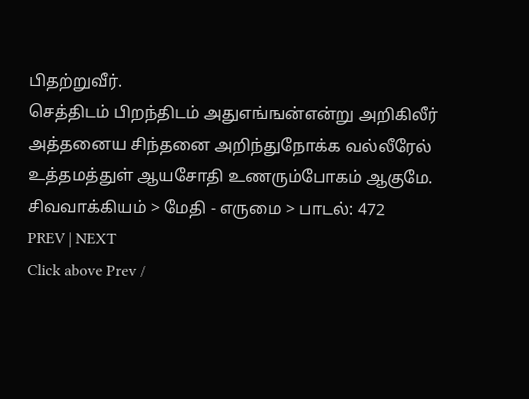பிதற்றுவீர்.
செத்திடம் பிறந்திடம் அதுஎங்ஙன்என்று அறிகிலீர்
அத்தனைய சிந்தனை அறிந்துநோக்க வல்லீரேல்
உத்தமத்துள் ஆயசோதி உணரும்போகம் ஆகுமே.
சிவவாக்கியம் > மேதி - எருமை > பாடல்: 472
PREV | NEXT
Click above Prev /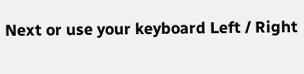Next or use your keyboard Left / Right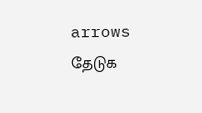arrows
தேடுக